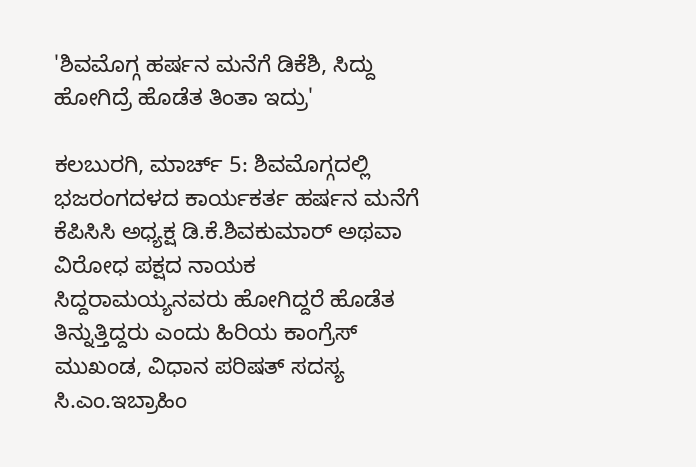'ಶಿವಮೊಗ್ಗ ಹರ್ಷನ ಮನೆಗೆ ಡಿಕೆಶಿ, ಸಿದ್ದು ಹೋಗಿದ್ರೆ ಹೊಡೆತ ತಿಂತಾ ಇದ್ರು'

ಕಲಬುರಗಿ, ಮಾರ್ಚ್ 5: ಶಿವಮೊಗ್ಗದಲ್ಲಿ ಭಜರಂಗದಳದ ಕಾರ್ಯಕರ್ತ ಹರ್ಷನ ಮನೆಗೆ ಕೆಪಿಸಿಸಿ ಅಧ್ಯಕ್ಷ ಡಿ.ಕೆ.ಶಿವಕುಮಾರ್ ಅಥವಾ ವಿರೋಧ ಪಕ್ಷದ ನಾಯಕ ಸಿದ್ದರಾಮಯ್ಯನವರು ಹೋಗಿದ್ದರೆ ಹೊಡೆತ ತಿನ್ನುತ್ತಿದ್ದರು ಎಂದು ಹಿರಿಯ ಕಾಂಗ್ರೆಸ್ ಮುಖಂಡ, ವಿಧಾನ ಪರಿಷತ್ ಸದಸ್ಯ ಸಿ.ಎಂ.ಇಬ್ರಾಹಿಂ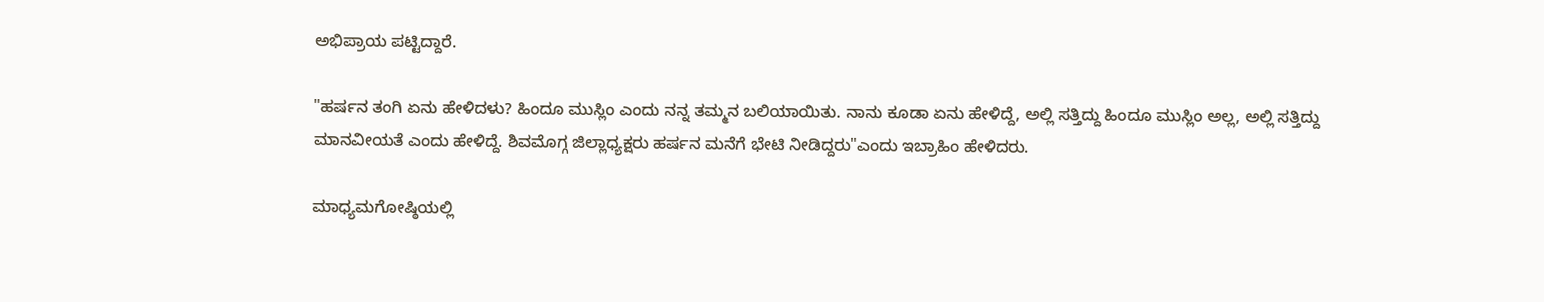ಅಭಿಪ್ರಾಯ ಪಟ್ಟಿದ್ದಾರೆ.

"ಹರ್ಷನ ತಂಗಿ ಏನು ಹೇಳಿದಳು? ಹಿಂದೂ ಮುಸ್ಲಿಂ ಎಂದು ನನ್ನ ತಮ್ಮನ ಬಲಿಯಾಯಿತು. ನಾನು ಕೂಡಾ ಏನು ಹೇಳಿದ್ದೆ, ಅಲ್ಲಿ ಸತ್ತಿದ್ದು ಹಿಂದೂ ಮುಸ್ಲಿಂ ಅಲ್ಲ, ಅಲ್ಲಿ ಸತ್ತಿದ್ದು ಮಾನವೀಯತೆ ಎಂದು ಹೇಳಿದ್ದೆ. ಶಿವಮೊಗ್ಗ ಜಿಲ್ಲಾಧ್ಯಕ್ಷರು ಹರ್ಷನ ಮನೆಗೆ ಭೇಟಿ ನೀಡಿದ್ದರು"ಎಂದು ಇಬ್ರಾಹಿಂ ಹೇಳಿದರು.

ಮಾಧ್ಯಮಗೋಷ್ಠಿಯಲ್ಲಿ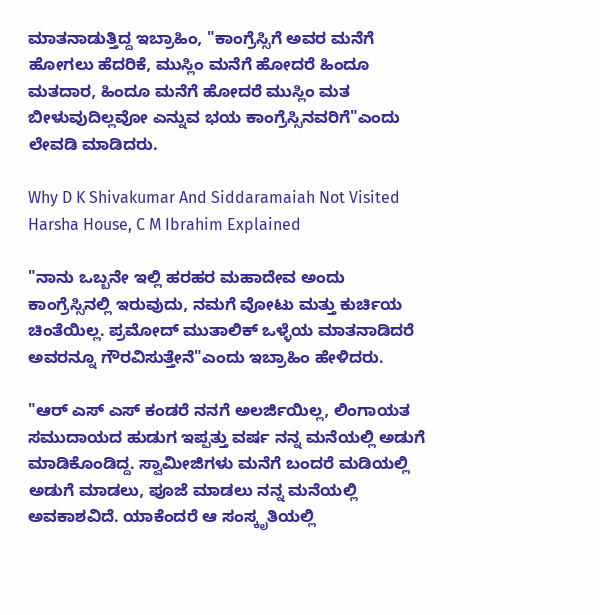ಮಾತನಾಡುತ್ತಿದ್ದ ಇಬ್ರಾಹಿಂ, "ಕಾಂಗ್ರೆಸ್ಸಿಗೆ ಅವರ ಮನೆಗೆ ಹೋಗಲು ಹೆದರಿಕೆ, ಮುಸ್ಲಿಂ ಮನೆಗೆ ಹೋದರೆ ಹಿಂದೂ ಮತದಾರ, ಹಿಂದೂ ಮನೆಗೆ ಹೋದರೆ ಮುಸ್ಲಿಂ ಮತ ಬೀಳುವುದಿಲ್ಲವೋ ಎನ್ನುವ ಭಯ ಕಾಂಗ್ರೆಸ್ಸಿನವರಿಗೆ"ಎಂದು ಲೇವಡಿ ಮಾಡಿದರು.

Why D K Shivakumar And Siddaramaiah Not Visited Harsha House, C M Ibrahim Explained

"ನಾನು ಒಬ್ಬನೇ ಇಲ್ಲಿ ಹರಹರ ಮಹಾದೇವ ಅಂದು ಕಾಂಗ್ರೆಸ್ಸಿನಲ್ಲಿ ಇರುವುದು, ನಮಗೆ ವೋಟು ಮತ್ತು ಕುರ್ಚಿಯ ಚಿಂತೆಯಿಲ್ಲ. ಪ್ರಮೋದ್ ಮುತಾಲಿಕ್ ಒಳ್ಳೆಯ ಮಾತನಾಡಿದರೆ ಅವರನ್ನೂ ಗೌರವಿಸುತ್ತೇನೆ"ಎಂದು ಇಬ್ರಾಹಿಂ ಹೇಳಿದರು.

"ಆರ್ ಎಸ್ ಎಸ್ ಕಂಡರೆ ನನಗೆ ಅಲರ್ಜಿಯಿಲ್ಲ, ಲಿಂಗಾಯತ ಸಮುದಾಯದ ಹುಡುಗ ಇಪ್ಪತ್ತು ವರ್ಷ ನನ್ನ ಮನೆಯಲ್ಲಿ ಅಡುಗೆ ಮಾಡಿಕೊಂಡಿದ್ದ. ಸ್ವಾಮೀಜಿಗಳು ಮನೆಗೆ ಬಂದರೆ ಮಡಿಯಲ್ಲಿ ಅಡುಗೆ ಮಾಡಲು, ಪೂಜೆ ಮಾಡಲು ನನ್ನ ಮನೆಯಲ್ಲಿ ಅವಕಾಶವಿದೆ. ಯಾಕೆಂದರೆ ಆ ಸಂಸ್ಕೃತಿಯಲ್ಲಿ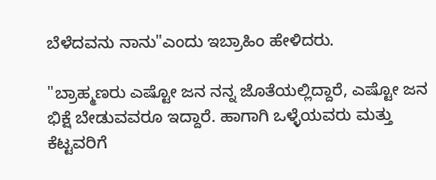ಬೆಳೆದವನು ನಾನು"ಎಂದು ಇಬ್ರಾಹಿಂ ಹೇಳಿದರು.

"ಬ್ರಾಹ್ಮಣರು ಎಷ್ಟೋ ಜನ ನನ್ನ ಜೊತೆಯಲ್ಲಿದ್ದಾರೆ, ಎಷ್ಟೋ ಜನ ಭಿಕ್ಷೆ ಬೇಡುವವರೂ ಇದ್ದಾರೆ. ಹಾಗಾಗಿ ಒಳ್ಳೆಯವರು ಮತ್ತು ಕೆಟ್ಟವರಿಗೆ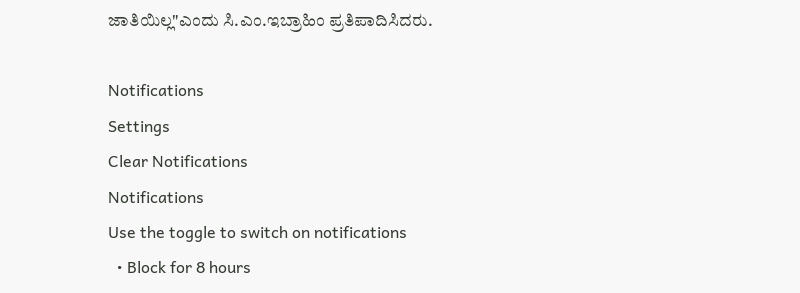ಜಾತಿಯಿಲ್ಲ"ಎಂದು ಸಿ.ಎಂ.ಇಬ್ರಾಹಿಂ ಪ್ರತಿಪಾದಿಸಿದರು.

Notifications
Settings
Clear Notifications
Notifications
Use the toggle to switch on notifications
  • Block for 8 hours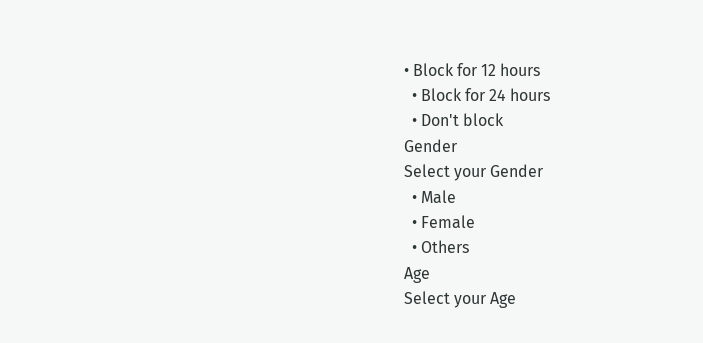• Block for 12 hours
  • Block for 24 hours
  • Don't block
Gender
Select your Gender
  • Male
  • Female
  • Others
Age
Select your Age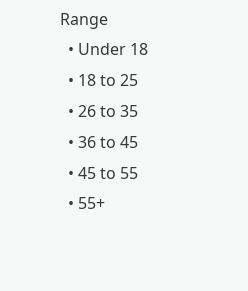Range
  • Under 18
  • 18 to 25
  • 26 to 35
  • 36 to 45
  • 45 to 55
  • 55+